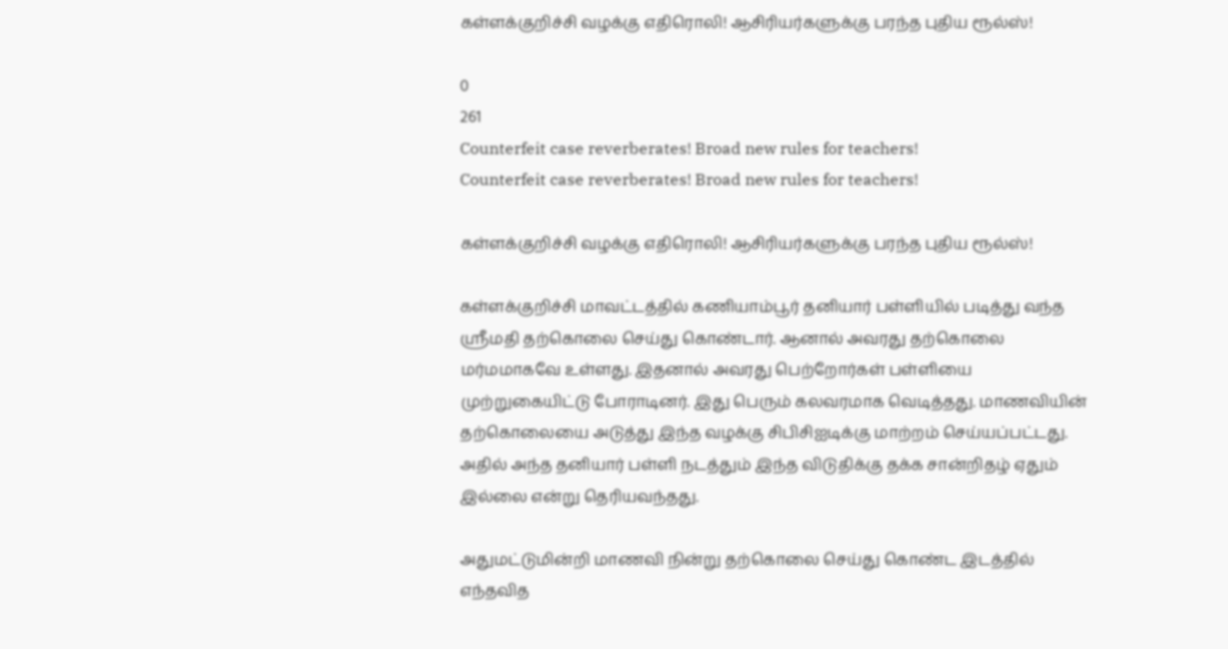கள்ளக்குறிச்சி வழக்கு எதிரொலி! ஆசிரியர்களுக்கு பரந்த புதிய ரூல்ஸ்!

0
261
Counterfeit case reverberates! Broad new rules for teachers!
Counterfeit case reverberates! Broad new rules for teachers!

கள்ளக்குறிச்சி வழக்கு எதிரொலி! ஆசிரியர்களுக்கு பரந்த புதிய ரூல்ஸ்!

கள்ளக்குறிச்சி மாவட்டத்தில் கணியாம்பூர் தனியார் பள்ளியில் படித்து வந்த ஸ்ரீமதி தற்கொலை செய்து கொண்டார். ஆனால் அவரது தற்கொலை மர்மமாகவே உள்ளது. இதனால் அவரது பெற்றோர்கள் பள்ளியை முற்றுகையிட்டு போராடினர். இது பெரும் கலவரமாக வெடித்தது. மாணவியின் தற்கொலையை அடுத்து இந்த வழக்கு சிபிசிஐடிக்கு மாற்றம் செய்யப்பட்டது. அதில் அந்த தனியார் பள்ளி நடத்தும் இந்த விடுதிக்கு தக்க சான்றிதழ் ஏதும் இல்லை என்று தெரியவந்தது.

அதுமட்டுமின்றி மாணவி நின்று தற்கொலை செய்து கொண்ட இடத்தில் எந்தவித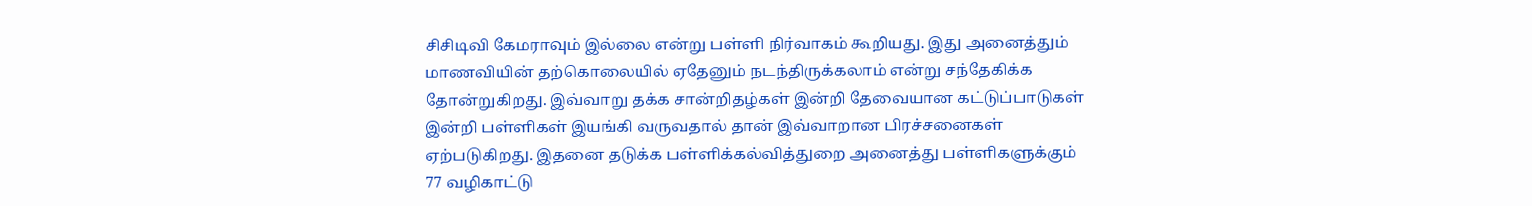சிசிடிவி கேமராவும் இல்லை என்று பள்ளி நிர்வாகம் கூறியது. இது அனைத்தும் மாணவியின் தற்கொலையில் ஏதேனும் நடந்திருக்கலாம் என்று சந்தேகிக்க தோன்றுகிறது. இவ்வாறு தக்க சான்றிதழ்கள் இன்றி தேவையான கட்டுப்பாடுகள் இன்றி பள்ளிகள் இயங்கி வருவதால் தான் இவ்வாறான பிரச்சனைகள் ஏற்படுகிறது. இதனை தடுக்க பள்ளிக்கல்வித்துறை அனைத்து பள்ளிகளுக்கும் 77 வழிகாட்டு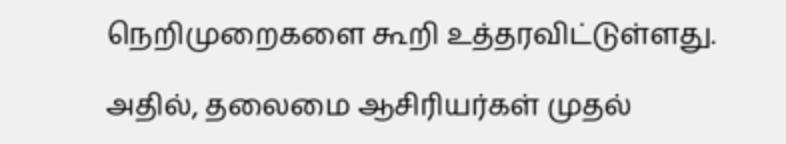நெறிமுறைகளை கூறி உத்தரவிட்டுள்ளது.

அதில், தலைமை ஆசிரியர்கள் முதல்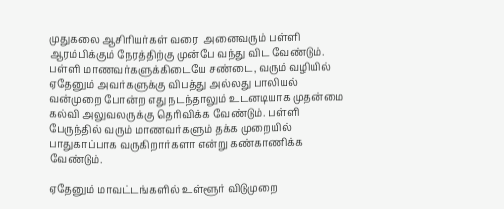முதுகலை ஆசிரியர்கள் வரை  அனைவரும் பள்ளி ஆரம்பிக்கும் நேரத்திற்கு முன்பே வந்து விட வேண்டும். பள்ளி மாணவர்களுக்கிடையே சண்டை, வரும் வழியில் ஏதேனும் அவர்களுக்கு விபத்து அல்லது பாலியல் வன்முறை போன்ற எது நடந்தாலும் உடனடியாக முதன்மை கல்வி அலுவலருக்கு தெரிவிக்க வேண்டும். பள்ளி பேருந்தில் வரும் மாணவர்களும் தக்க முறையில் பாதுகாப்பாக வருகிறார்களா என்று கண்காணிக்க வேண்டும்.

ஏதேனும் மாவட்டங்களில் உள்ளூர் விடுமுறை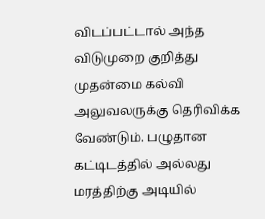விடப்பட்டால் அந்த விடுமுறை குறித்து முதன்மை கல்வி அலுவலருக்கு தெரிவிக்க வேண்டும். பழுதான கட்டிடத்தில் அல்லது மரத்திற்கு அடியில்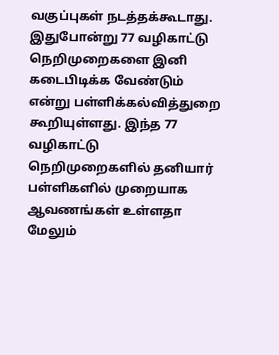வகுப்புகள் நடத்தக்கூடாது. இதுபோன்று 77 வழிகாட்டு நெறிமுறைகளை இனி கடைபிடிக்க வேண்டும் என்று பள்ளிக்கல்வித்துறை கூறியுள்ளது. இந்த 77 வழிகாட்டு நெறிமுறைகளில் தனியார் பள்ளிகளில் முறையாக ஆவணங்கள் உள்ளதா மேலும்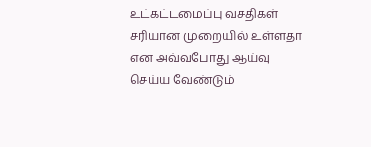உட்கட்டமைப்பு வசதிகள் சரியான முறையில் உள்ளதா என அவ்வபோது ஆய்வு செய்ய வேண்டும்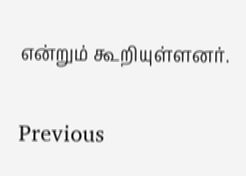என்றும் கூறியுள்ளனர்.

Previous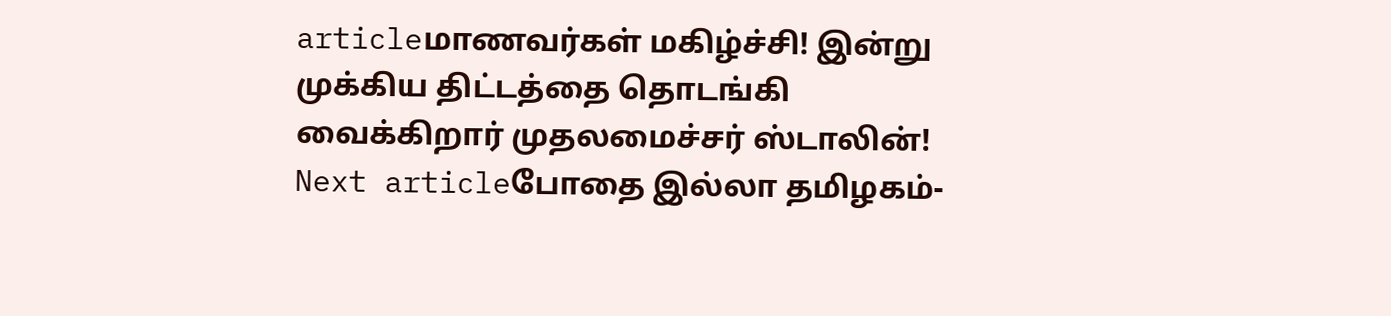articleமாணவர்கள் மகிழ்ச்சி! இன்று முக்கிய திட்டத்தை தொடங்கி வைக்கிறார் முதலமைச்சர் ஸ்டாலின்!
Next articleபோதை இல்லா தமிழகம்-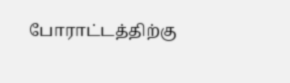போராட்டத்திற்கு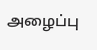அழைப்பு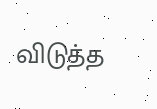விடுத்த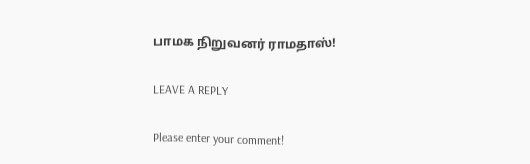பாமக நிறுவனர் ராமதாஸ்!

LEAVE A REPLY

Please enter your comment!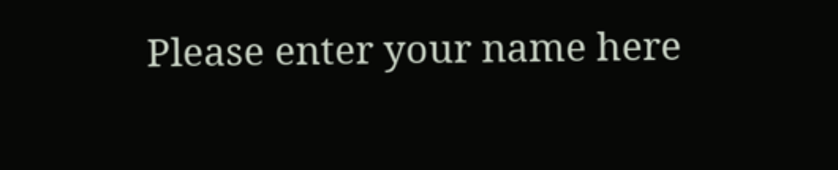Please enter your name here